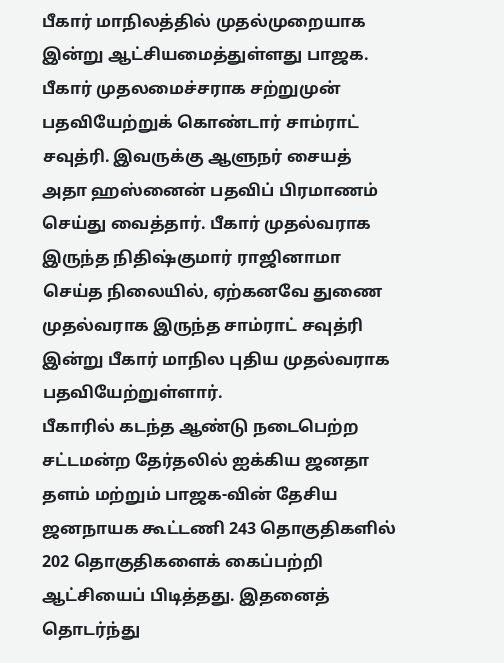பீகார் மாநிலத்தில் முதல்முறையாக இன்று ஆட்சியமைத்துள்ளது பாஜக. பீகார் முதலமைச்சராக சற்றுமுன் பதவியேற்றுக் கொண்டார் சாம்ராட் சவுத்ரி. இவருக்கு ஆளுநர் சையத் அதா ஹஸ்னைன் பதவிப் பிரமாணம் செய்து வைத்தார். பீகார் முதல்வராக இருந்த நிதிஷ்குமார் ராஜினாமா செய்த நிலையில், ஏற்கனவே துணை முதல்வராக இருந்த சாம்ராட் சவுத்ரி இன்று பீகார் மாநில புதிய முதல்வராக பதவியேற்றுள்ளார்.
பீகாரில் கடந்த ஆண்டு நடைபெற்ற சட்டமன்ற தேர்தலில் ஐக்கிய ஜனதா தளம் மற்றும் பாஜக-வின் தேசிய ஜனநாயக கூட்டணி 243 தொகுதிகளில் 202 தொகுதிகளைக் கைப்பற்றி ஆட்சியைப் பிடித்தது. இதனைத் தொடர்ந்து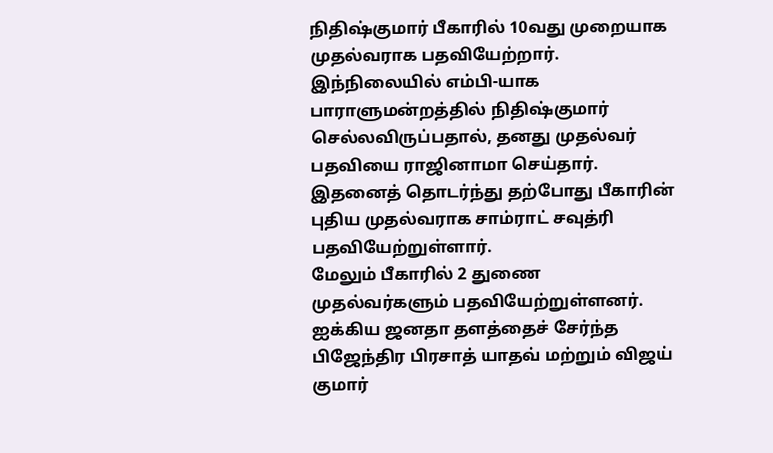நிதிஷ்குமார் பீகாரில் 10வது முறையாக முதல்வராக பதவியேற்றார்.
இந்நிலையில் எம்பி-யாக பாராளுமன்றத்தில் நிதிஷ்குமார் செல்லவிருப்பதால், தனது முதல்வர் பதவியை ராஜினாமா செய்தார். இதனைத் தொடர்ந்து தற்போது பீகாரின் புதிய முதல்வராக சாம்ராட் சவுத்ரி பதவியேற்றுள்ளார்.
மேலும் பீகாரில் 2 துணை முதல்வர்களும் பதவியேற்றுள்ளனர். ஐக்கிய ஜனதா தளத்தைச் சேர்ந்த பிஜேந்திர பிரசாத் யாதவ் மற்றும் விஜய் குமார்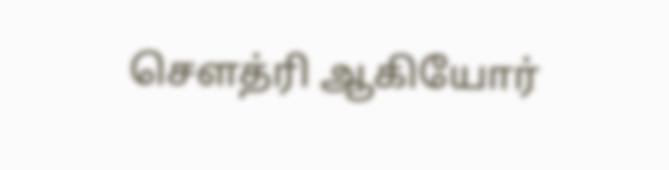சௌத்ரி ஆகியோர்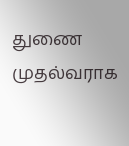துணை முதல்வராக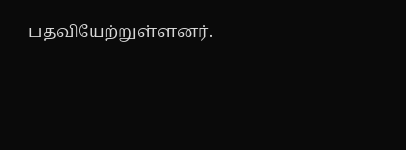பதவியேற்றுள்ளனர்.